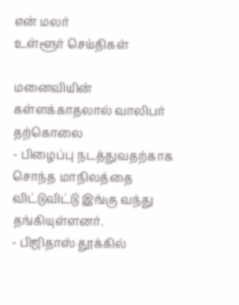என் மலர்
உள்ளூர் செய்திகள்

மனைவியின் கள்ளக்காதலால் வாலிபர் தற்கொலை
- பிழைப்பு நடத்துவதற்காக சொந்த மாநிலத்தை விட்டுவிட்டு இங்கு வந்து தங்கியுள்ளனர்.
- பிஜிதாஸ் தூக்கில்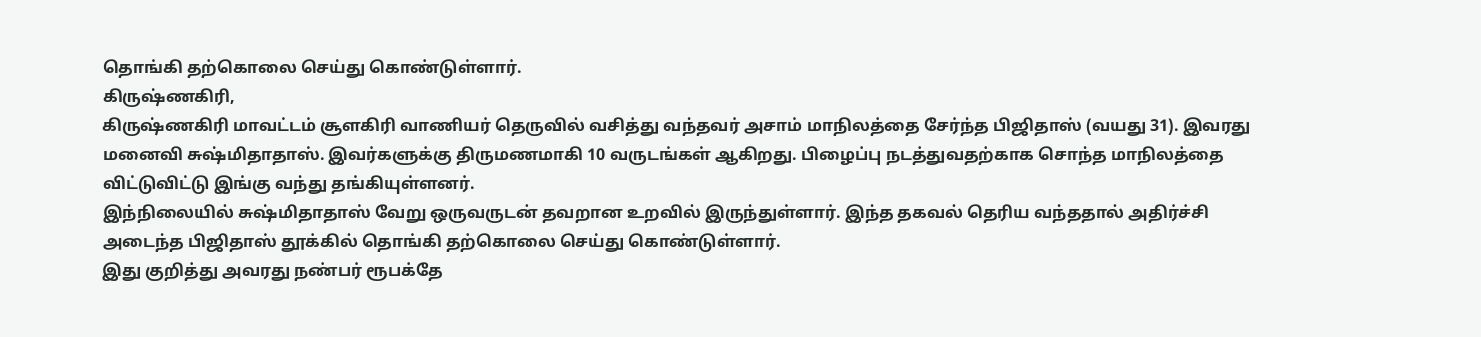தொங்கி தற்கொலை செய்து கொண்டுள்ளார்.
கிருஷ்ணகிரி,
கிருஷ்ணகிரி மாவட்டம் சூளகிரி வாணியர் தெருவில் வசித்து வந்தவர் அசாம் மாநிலத்தை சேர்ந்த பிஜிதாஸ் (வயது 31). இவரது மனைவி சுஷ்மிதாதாஸ். இவர்களுக்கு திருமணமாகி 10 வருடங்கள் ஆகிறது. பிழைப்பு நடத்துவதற்காக சொந்த மாநிலத்தை விட்டுவிட்டு இங்கு வந்து தங்கியுள்ளனர்.
இந்நிலையில் சுஷ்மிதாதாஸ் வேறு ஒருவருடன் தவறான உறவில் இருந்துள்ளார். இந்த தகவல் தெரிய வந்ததால் அதிர்ச்சி அடைந்த பிஜிதாஸ் தூக்கில் தொங்கி தற்கொலை செய்து கொண்டுள்ளார்.
இது குறித்து அவரது நண்பர் ரூபக்தே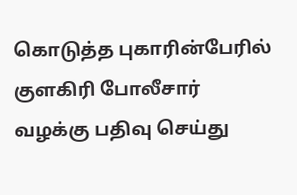கொடுத்த புகாரின்பேரில் குளகிரி போலீசார் வழக்கு பதிவு செய்து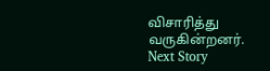விசாரித்து வருகின்றனர்.
Next Story